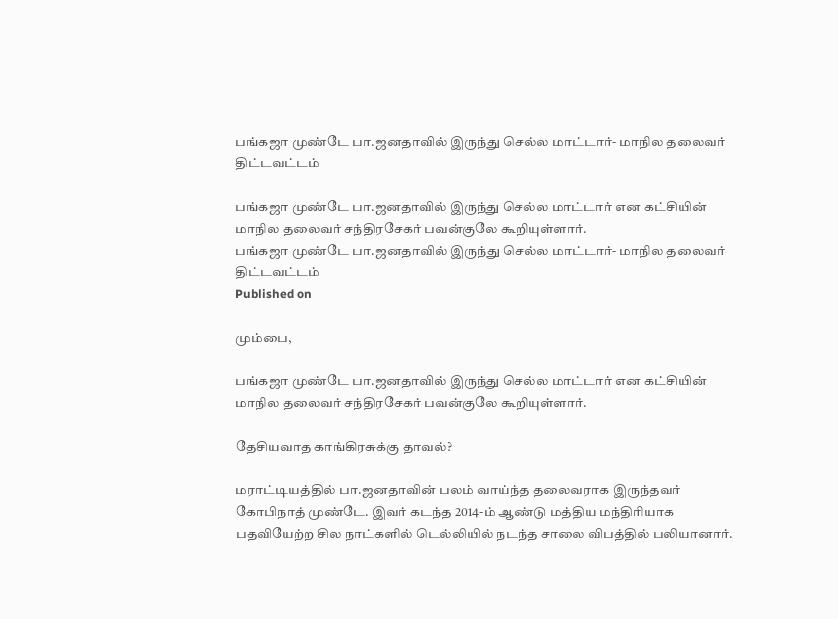பங்கஜா முண்டே பா.ஜனதாவில் இருந்து செல்ல மாட்டார்- மாநில தலைவர் திட்டவட்டம்

பங்கஜா முண்டே பா.ஜனதாவில் இருந்து செல்ல மாட்டார் என கட்சியின் மாநில தலைவர் சந்திரசேகர் பவன்குலே கூறியுள்ளார்.
பங்கஜா முண்டே பா.ஜனதாவில் இருந்து செல்ல மாட்டார்- மாநில தலைவர் திட்டவட்டம்
Published on

மும்பை,

பங்கஜா முண்டே பா.ஜனதாவில் இருந்து செல்ல மாட்டார் என கட்சியின் மாநில தலைவர் சந்திரசேகர் பவன்குலே கூறியுள்ளார்.

தேசியவாத காங்கிரசுக்கு தாவல்?

மராட்டியத்தில் பா.ஜனதாவின் பலம் வாய்ந்த தலைவராக இருந்தவர் கோபிநாத் முண்டே. இவர் கடந்த 2014-ம் ஆண்டு மத்திய மந்திரியாக பதவியேற்ற சில நாட்களில் டெல்லியில் நடந்த சாலை விபத்தில் பலியானார்.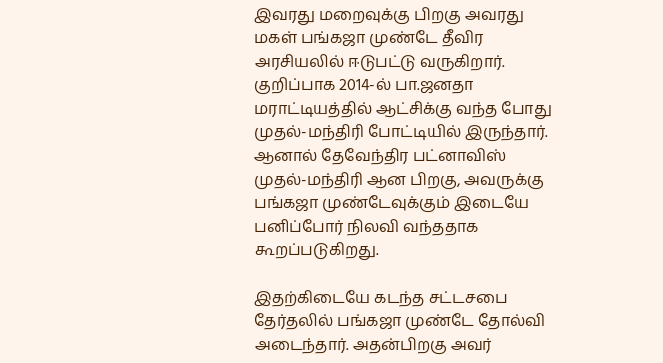இவரது மறைவுக்கு பிறகு அவரது மகள் பங்கஜா முண்டே தீவிர அரசியலில் ஈடுபட்டு வருகிறார். குறிப்பாக 2014-ல் பா.ஜனதா மராட்டியத்தில் ஆட்சிக்கு வந்த போது முதல்-மந்திரி போட்டியில் இருந்தார். ஆனால் தேவேந்திர பட்னாவிஸ் முதல்-மந்திரி ஆன பிறகு, அவருக்கு பங்கஜா முண்டேவுக்கும் இடையே பனிப்போர் நிலவி வந்ததாக கூறப்படுகிறது.

இதற்கிடையே கடந்த சட்டசபை தேர்தலில் பங்கஜா முண்டே தோல்வி அடைந்தார். அதன்பிறகு அவர்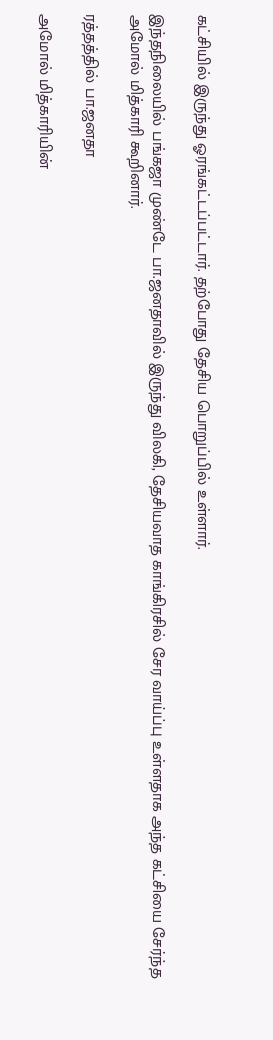கட்சியில் இருந்து ஓரங்கட்டப்பட்டார். தற்போது தேசிய பொறுப்பில் உள்ளார்.

இந்தநிலையில் பங்கஜா முண்டே பா.ஜனதாவில் இருந்து விலகி, தேசியவாத காங்கிரசில் சேர வாய்ப்பு உள்ளதாக அந்த கட்சியை சேர்ந்த அமோல் மித்காரி கூறினார்.

ரத்தத்தில் பா.ஜனதா

அமோல் மித்காரியின்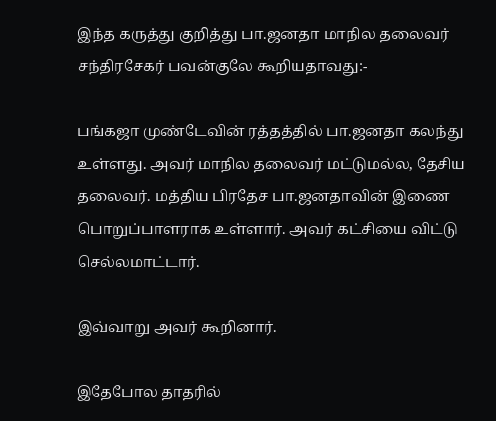இந்த கருத்து குறித்து பா.ஜனதா மாநில தலைவர் சந்திரசேகர் பவன்குலே கூறியதாவது:-

பங்கஜா முண்டேவின் ரத்தத்தில் பா.ஜனதா கலந்து உள்ளது. அவர் மாநில தலைவர் மட்டுமல்ல, தேசிய தலைவர். மத்திய பிரதேச பா.ஜனதாவின் இணை பொறுப்பாளராக உள்ளார். அவர் கட்சியை விட்டு செல்லமாட்டார்.

இவ்வாறு அவர் கூறினார்.

இதேபோல தாதரில்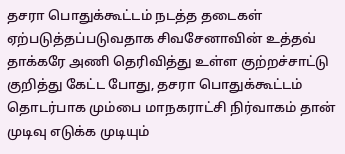தசரா பொதுக்கூட்டம் நடத்த தடைகள் ஏற்படுத்தப்படுவதாக சிவசேனாவின் உத்தவ் தாக்கரே அணி தெரிவித்து உள்ள குற்றச்சாட்டு குறித்து கேட்ட போது, தசரா பொதுக்கூட்டம் தொடர்பாக மும்பை மாநகராட்சி நிர்வாகம் தான் முடிவு எடுக்க முடியும்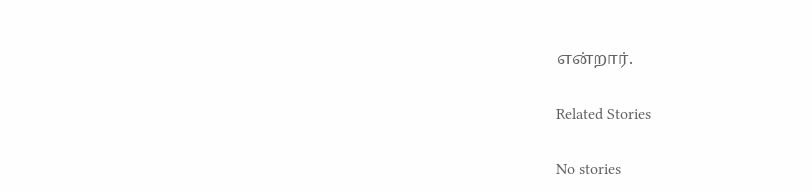என்றார்.

Related Stories

No stories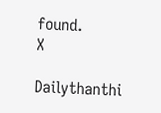found.
X

Dailythanthi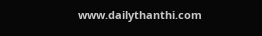www.dailythanthi.com